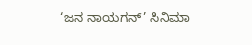‘ಜನ ನಾಯಗನ್’ ಸಿನಿಮಾ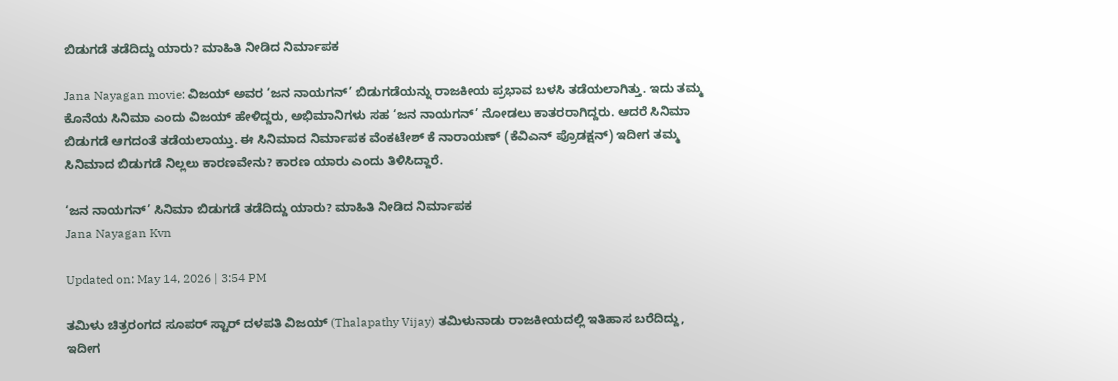ಬಿಡುಗಡೆ ತಡೆದಿದ್ದು ಯಾರು? ಮಾಹಿತಿ ನೀಡಿದ ನಿರ್ಮಾಪಕ

Jana Nayagan movie: ವಿಜಯ್ ಅವರ ‘ಜನ ನಾಯಗನ್’ ಬಿಡುಗಡೆಯನ್ನು ರಾಜಕೀಯ ಪ್ರಭಾವ ಬಳಸಿ ತಡೆಯಲಾಗಿತ್ತು. ಇದು ತಮ್ಮ ಕೊನೆಯ ಸಿನಿಮಾ ಎಂದು ವಿಜಯ್ ಹೇಳಿದ್ದರು, ಅಭಿಮಾನಿಗಳು ಸಹ ‘ಜನ ನಾಯಗನ್’ ನೋಡಲು ಕಾತರರಾಗಿದ್ದರು. ಆದರೆ ಸಿನಿಮಾ ಬಿಡುಗಡೆ ಆಗದಂತೆ ತಡೆಯಲಾಯ್ತು. ಈ ಸಿನಿಮಾದ ನಿರ್ಮಾಪಕ ವೆಂಕಟೇಶ್ ಕೆ ನಾರಾಯಣ್ (ಕೆವಿಎನ್ ಪ್ರೊಡಕ್ಷನ್) ಇದೀಗ ತಮ್ಮ ಸಿನಿಮಾದ ಬಿಡುಗಡೆ ನಿಲ್ಲಲು ಕಾರಣವೇನು? ಕಾರಣ ಯಾರು ಎಂದು ತಿಳಿಸಿದ್ದಾರೆ.

‘ಜನ ನಾಯಗನ್’ ಸಿನಿಮಾ ಬಿಡುಗಡೆ ತಡೆದಿದ್ದು ಯಾರು? ಮಾಹಿತಿ ನೀಡಿದ ನಿರ್ಮಾಪಕ
Jana Nayagan Kvn

Updated on: May 14, 2026 | 3:54 PM

ತಮಿಳು ಚಿತ್ರರಂಗದ ಸೂಪರ್ ಸ್ಟಾರ್ ದಳಪತಿ ವಿಜಯ್ (Thalapathy Vijay) ತಮಿಳುನಾಡು ರಾಜಕೀಯದಲ್ಲಿ ಇತಿಹಾಸ ಬರೆದಿದ್ದು, ಇದೀಗ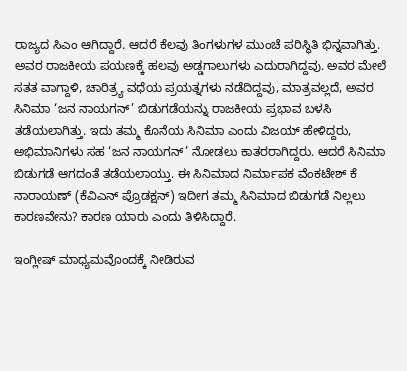ರಾಜ್ಯದ ಸಿಎಂ ಆಗಿದ್ದಾರೆ. ಆದರೆ ಕೆಲವು ತಿಂಗಳುಗಳ ಮುಂಚೆ ಪರಿಸ್ಥಿತಿ ಭಿನ್ನವಾಗಿತ್ತು. ಅವರ ರಾಜಕೀಯ ಪಯಣಕ್ಕೆ ಹಲವು ಅಡ್ಡಗಾಲುಗಳು ಎದುರಾಗಿದ್ದವು. ಅವರ ಮೇಲೆ ಸತತ ವಾಗ್ದಾಳಿ, ಚಾರಿತ್ರ್ಯ ವಧೆಯ ಪ್ರಯತ್ನಗಳು ನಡೆದಿದ್ದವು, ಮಾತ್ರವಲ್ಲದೆ, ಅವರ ಸಿನಿಮಾ ‘ಜನ ನಾಯಗನ್’ ಬಿಡುಗಡೆಯನ್ನು ರಾಜಕೀಯ ಪ್ರಭಾವ ಬಳಸಿ ತಡೆಯಲಾಗಿತ್ತು. ಇದು ತಮ್ಮ ಕೊನೆಯ ಸಿನಿಮಾ ಎಂದು ವಿಜಯ್ ಹೇಳಿದ್ದರು, ಅಭಿಮಾನಿಗಳು ಸಹ ‘ಜನ ನಾಯಗನ್’ ನೋಡಲು ಕಾತರರಾಗಿದ್ದರು. ಆದರೆ ಸಿನಿಮಾ ಬಿಡುಗಡೆ ಆಗದಂತೆ ತಡೆಯಲಾಯ್ತು. ಈ ಸಿನಿಮಾದ ನಿರ್ಮಾಪಕ ವೆಂಕಟೇಶ್ ಕೆ ನಾರಾಯಣ್ (ಕೆವಿಎನ್ ಪ್ರೊಡಕ್ಷನ್) ಇದೀಗ ತಮ್ಮ ಸಿನಿಮಾದ ಬಿಡುಗಡೆ ನಿಲ್ಲಲು ಕಾರಣವೇನು? ಕಾರಣ ಯಾರು ಎಂದು ತಿಳಿಸಿದ್ದಾರೆ.

ಇಂಗ್ಲೀಷ್ ಮಾಧ್ಯಮವೊಂದಕ್ಕೆ ನೀಡಿರುವ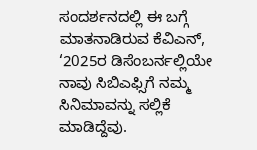ಸಂದರ್ಶನದಲ್ಲಿ ಈ ಬಗ್ಗೆ ಮಾತನಾಡಿರುವ ಕೆವಿಎನ್, ‘2025ರ ಡಿಸೆಂಬರ್ನಲ್ಲಿಯೇ ನಾವು ಸಿಬಿಎಫ್ಸಿಗೆ ನಮ್ಮ ಸಿನಿಮಾವನ್ನು ಸಲ್ಲಿಕೆ ಮಾಡಿದ್ದೆವು.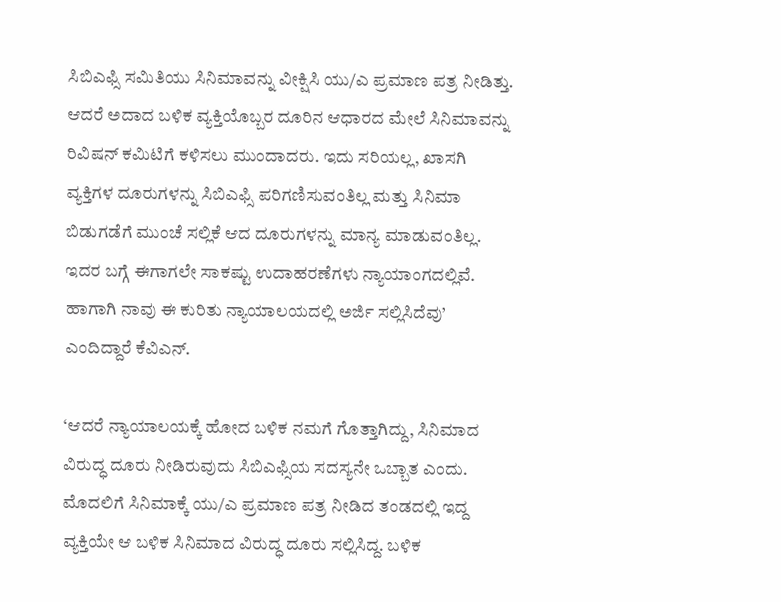ಸಿಬಿಎಫ್ಸಿ ಸಮಿತಿಯು ಸಿನಿಮಾವನ್ನು ವೀಕ್ಷಿಸಿ ಯು/ಎ ಪ್ರಮಾಣ ಪತ್ರ ನೀಡಿತ್ತು. ಆದರೆ ಅದಾದ ಬಳಿಕ ವ್ಯಕ್ತಿಯೊಬ್ಬರ ದೂರಿನ ಆಧಾರದ ಮೇಲೆ ಸಿನಿಮಾವನ್ನು ರಿವಿಷನ್ ಕಮಿಟಿಗೆ ಕಳಿಸಲು ಮುಂದಾದರು. ಇದು ಸರಿಯಲ್ಲ, ಖಾಸಗಿ ವ್ಯಕ್ತಿಗಳ ದೂರುಗಳನ್ನು ಸಿಬಿಎಫ್ಸಿ ಪರಿಗಣಿಸುವಂತಿಲ್ಲ ಮತ್ತು ಸಿನಿಮಾ ಬಿಡುಗಡೆಗೆ ಮುಂಚೆ ಸಲ್ಲಿಕೆ ಆದ ದೂರುಗಳನ್ನು ಮಾನ್ಯ ಮಾಡುವಂತಿಲ್ಲ. ಇದರ ಬಗ್ಗೆ ಈಗಾಗಲೇ ಸಾಕಷ್ಟು ಉದಾಹರಣೆಗಳು ನ್ಯಾಯಾಂಗದಲ್ಲಿವೆ. ಹಾಗಾಗಿ ನಾವು ಈ ಕುರಿತು ನ್ಯಾಯಾಲಯದಲ್ಲಿ ಅರ್ಜಿ ಸಲ್ಲಿಸಿದೆವು’ ಎಂದಿದ್ದಾರೆ ಕೆವಿಎನ್.

‘ಆದರೆ ನ್ಯಾಯಾಲಯಕ್ಕೆ ಹೋದ ಬಳಿಕ ನಮಗೆ ಗೊತ್ತಾಗಿದ್ದು, ಸಿನಿಮಾದ ವಿರುದ್ಧ ದೂರು ನೀಡಿರುವುದು ಸಿಬಿಎಫ್ಸಿಯ ಸದಸ್ಯನೇ ಒಬ್ಬಾತ ಎಂದು. ಮೊದಲಿಗೆ ಸಿನಿಮಾಕ್ಕೆ ಯು/ಎ ಪ್ರಮಾಣ ಪತ್ರ ನೀಡಿದ ತಂಡದಲ್ಲಿ ಇದ್ದ ವ್ಯಕ್ತಿಯೇ ಆ ಬಳಿಕ ಸಿನಿಮಾದ ವಿರುದ್ಧ ದೂರು ಸಲ್ಲಿಸಿದ್ದ. ಬಳಿಕ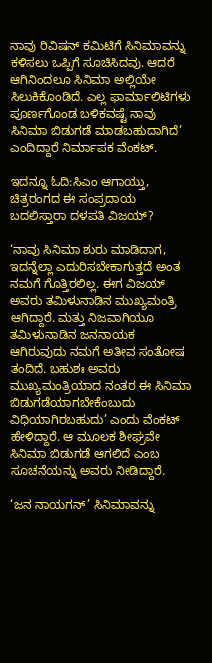ನಾವು ರಿವಿಷನ್ ಕಮಿಟಿಗೆ ಸಿನಿಮಾವನ್ನು ಕಳಿಸಲು ಒಪ್ಪಿಗೆ ಸೂಚಿಸಿದವು. ಆದರೆ ಆಗಿನಿಂದಲೂ ಸಿನಿಮಾ ಅಲ್ಲಿಯೇ ಸಿಲುಕಿಕೊಂಡಿದೆ. ಎಲ್ಲ ಫಾರ್ಮಾಲಿಟಿಗಳು ಪೂರ್ಣಗೊಂಡ ಬಳಿಕವಷ್ಟೆ ನಾವು ಸಿನಿಮಾ ಬಿಡುಗಡೆ ಮಾಡಬಹುದಾಗಿದೆ’ ಎಂದಿದ್ದಾರೆ ನಿರ್ಮಾಪಕ ವೆಂಕಟ್.

ಇದನ್ನೂ ಓದಿ:ಸಿಎಂ ಆಗಾಯ್ತು, ಚಿತ್ರರಂಗದ ಈ ಸಂಪ್ರದಾಯ ಬದಲಿಸ್ತಾರಾ ದಳಪತಿ ವಿಜಯ್?

‘ನಾವು ಸಿನಿಮಾ ಶುರು ಮಾಡಿದಾಗ, ಇದನ್ನೆಲ್ಲಾ ಎದುರಿಸಬೇಕಾಗುತ್ತದೆ ಅಂತ ನಮಗೆ ಗೊತ್ತಿರಲಿಲ್ಲ. ಈಗ ವಿಜಯ್ ಅವರು ತಮಿಳುನಾಡಿನ ಮುಖ್ಯಮಂತ್ರಿ ಆಗಿದ್ದಾರೆ. ಮತ್ತು ನಿಜವಾಗಿಯೂ ತಮಿಳುನಾಡಿನ ಜನನಾಯಕ ಆಗಿರುವುದು ನಮಗೆ ಅತೀವ ಸಂತೋಷ ತಂದಿದೆ. ಬಹುಶಃ ಅವರು ಮುಖ್ಯಮಂತ್ರಿಯಾದ ನಂತರ ಈ ಸಿನಿಮಾ ಬಿಡುಗಡೆಯಾಗಬೇಕೆಂಬುದು ವಿಧಿಯಾಗಿರಬಹುದು’ ಎಂದು ವೆಂಕಟ್ ಹೇಳಿದ್ದಾರೆ. ಆ ಮೂಲಕ ಶೀಘ್ರವೇ ಸಿನಿಮಾ ಬಿಡುಗಡೆ ಆಗಲಿದೆ ಎಂಬ ಸೂಚನೆಯನ್ನು ಅವರು ನೀಡಿದ್ದಾರೆ.

‘ಜನ ನಾಯಗನ್’ ಸಿನಿಮಾವನ್ನು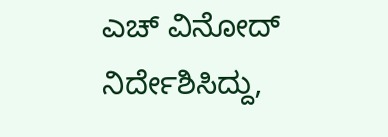ಎಚ್ ವಿನೋದ್ ನಿರ್ದೇಶಿಸಿದ್ದು,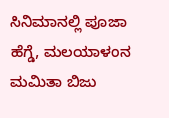ಸಿನಿಮಾನಲ್ಲಿ ಪೂಜಾ ಹೆಗ್ಡೆ, ಮಲಯಾಳಂನ ಮಮಿತಾ ಬಿಜು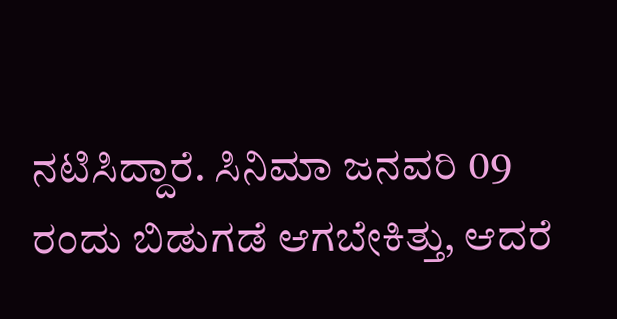ನಟಿಸಿದ್ದಾರೆ. ಸಿನಿಮಾ ಜನವರಿ 09 ರಂದು ಬಿಡುಗಡೆ ಆಗಬೇಕಿತ್ತು, ಆದರೆ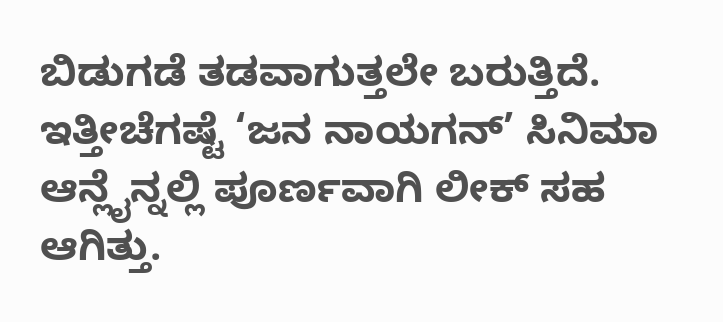ಬಿಡುಗಡೆ ತಡವಾಗುತ್ತಲೇ ಬರುತ್ತಿದೆ. ಇತ್ತೀಚೆಗಷ್ಟೆ ‘ಜನ ನಾಯಗನ್’ ಸಿನಿಮಾ ಆನ್ಲೈನ್ನಲ್ಲಿ ಪೂರ್ಣವಾಗಿ ಲೀಕ್ ಸಹ ಆಗಿತ್ತು.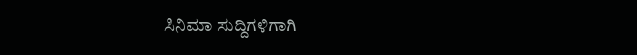ಸಿನಿಮಾ ಸುದ್ದಿಗಳಿಗಾಗಿ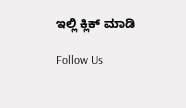ಇಲ್ಲಿ ಕ್ಲಿಕ್ ಮಾಡಿ

Follow Us